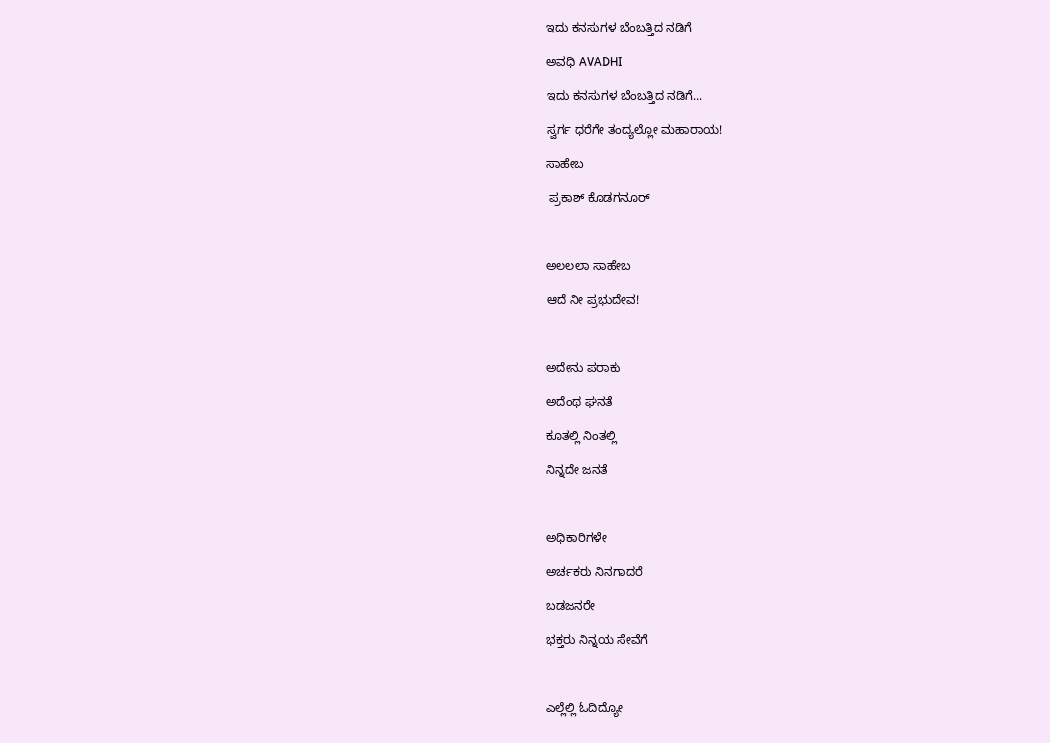ಇದು ಕನಸುಗಳ ಬೆಂಬತ್ತಿದ ನಡಿಗೆ‍

ಅವಧಿ AVADHI

ಇದು ಕನಸುಗಳ ಬೆಂಬತ್ತಿದ ನಡಿಗೆ...

ಸ್ವರ್ಗ ಧರೆಗೇ ತಂದ್ಯಲ್ಲೋ ಮಹಾರಾಯ!

ಸಾಹೇಬ

 ಪ್ರಕಾಶ್ ಕೊಡಗನೂರ್



ಅಲಲಲಾ ಸಾಹೇಬ

ಆದೆ ನೀ ಪ್ರಭುದೇವ!



ಅದೇನು ಪರಾಕು

ಅದೆಂಥ ಘನತೆ

ಕೂತಲ್ಲಿ ನಿಂತಲ್ಲಿ

ನಿನ್ನದೇ ಜನತೆ



ಅಧಿಕಾರಿಗಳೇ

ಅರ್ಚಕರು ನಿನಗಾದರೆ

ಬಡಜನರೇ

ಭಕ್ತರು ನಿನ್ನಯ ಸೇವೆಗೆ



ಎಲ್ಲೆಲ್ಲಿ ಓದಿದ್ಯೋ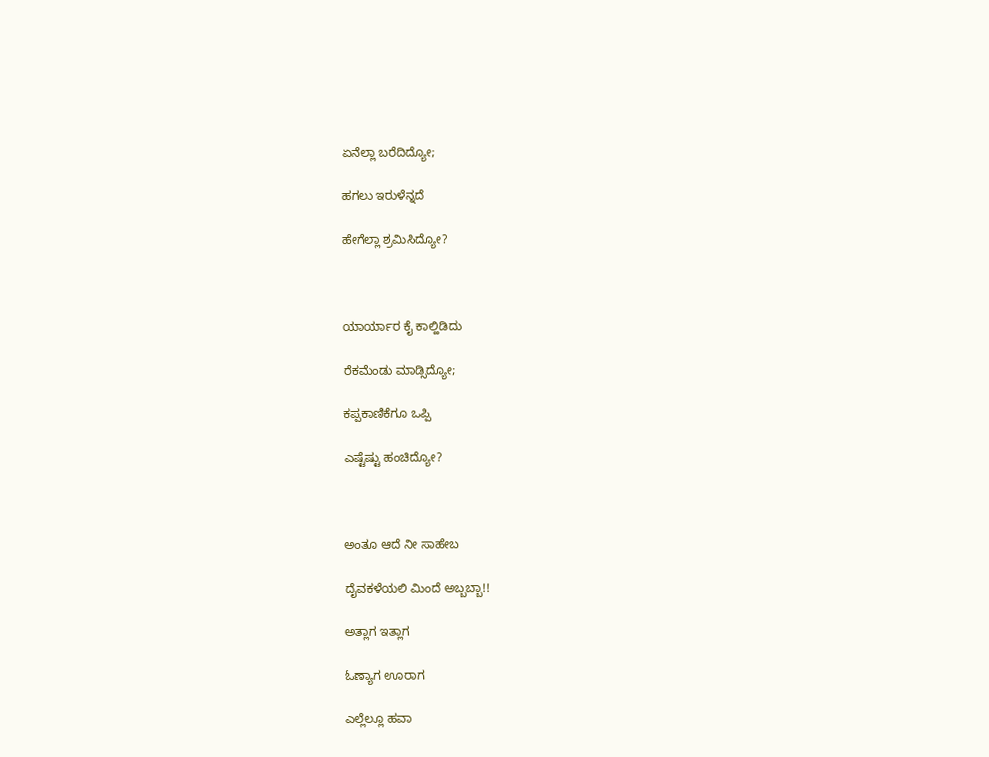ಏನೆಲ್ಲಾ ಬರೆದಿದ್ಯೋ;

ಹಗಲು ಇರುಳೆನ್ನದೆ

ಹೇಗೆಲ್ಲಾ ಶ್ರಮಿಸಿದ್ಯೋ?



ಯಾರ್ಯಾರ ಕೈ ಕಾಲ್ಹಿಡಿದು

ರೆಕಮೆಂಡು ಮಾಡ್ಸಿದ್ಯೋ;

ಕಪ್ಪಕಾಣಿಕೆಗೂ ಒಪ್ಪಿ

ಎಷ್ಟೆಷ್ಟು ಹಂಚಿದ್ಯೋ?



ಅಂತೂ ಆದೆ ನೀ ಸಾಹೇಬ

ದೈವಕಳೆಯಲಿ ಮಿಂದೆ ಅಬ್ಬಬ್ಬಾ!!

ಅತ್ಲಾಗ ಇತ್ಲಾಗ

ಓಣ್ಯಾಗ ಊರಾಗ

ಎಲ್ಲೆಲ್ಲೂ ಹವಾ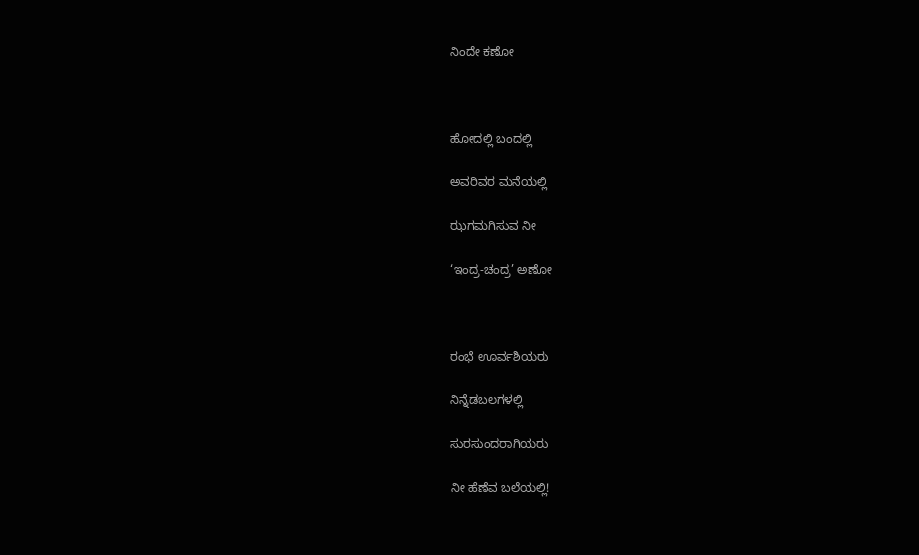ನಿಂದೇ ಕಣೋ



ಹೋದಲ್ಲಿ ಬಂದಲ್ಲಿ

ಅವರಿವರ ಮನೆಯಲ್ಲಿ

ಝಗಮಗಿಸುವ ನೀ

‘ಇಂದ್ರ-ಚಂದ್ರ’ ಅಣೋ



ರಂಭೆ ಊರ್ವಶಿಯರು

ನಿನ್ನೆಡಬಲಗಳಲ್ಲಿ

ಸುರಸುಂದರಾಗಿಯರು

ನೀ ಹೆಣೆವ ಬಲೆಯಲ್ಲಿ!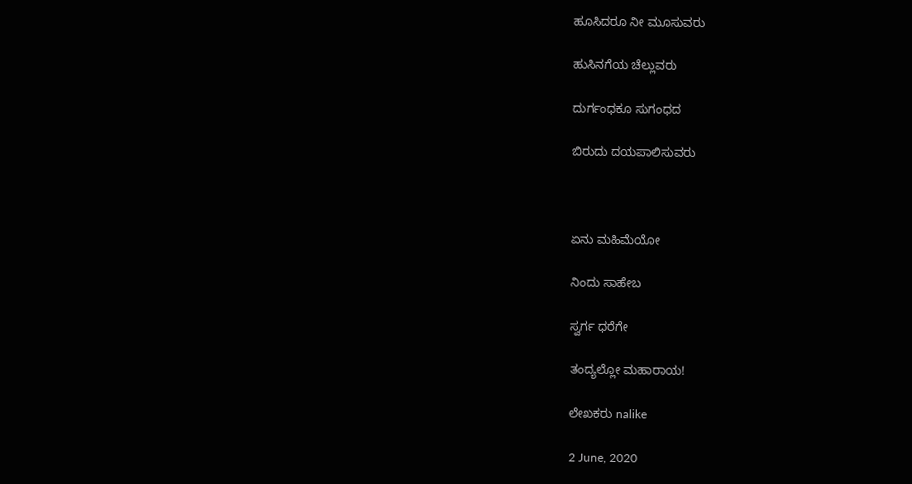ಹೂಸಿದರೂ ನೀ ಮೂಸುವರು

ಹುಸಿನಗೆಯ ಚೆಲ್ಲುವರು

ದುರ್ಗಂಧಕೂ ಸುಗಂಧದ

ಬಿರುದು ದಯಪಾಲಿಸುವರು



ಏನು ಮಹಿಮೆಯೋ

ನಿಂದು ಸಾಹೇಬ

ಸ್ವರ್ಗ ಧರೆಗೇ

ತಂದ್ಯಲ್ಲೋ ಮಹಾರಾಯ!

ಲೇಖಕರು nalike

2 June, 2020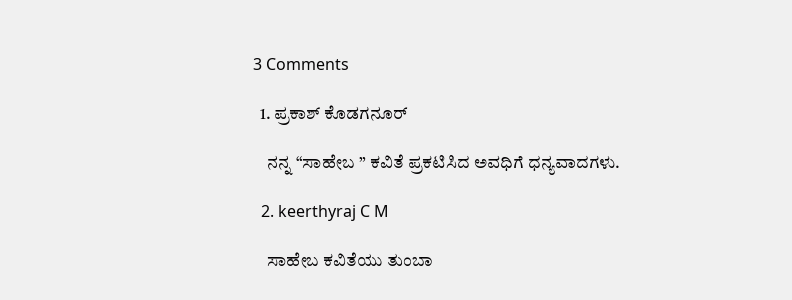3 Comments

  1. ಪ್ರಕಾಶ್ ಕೊಡಗನೂರ್

    ನನ್ನ “ಸಾಹೇಬ ” ಕವಿತೆ ಪ್ರಕಟಿಸಿದ ಅವಧಿಗೆ ಧನ್ಯವಾದಗಳು.

  2. keerthyraj C M

    ಸಾಹೇಬ ಕವಿತೆಯು ತುಂಬಾ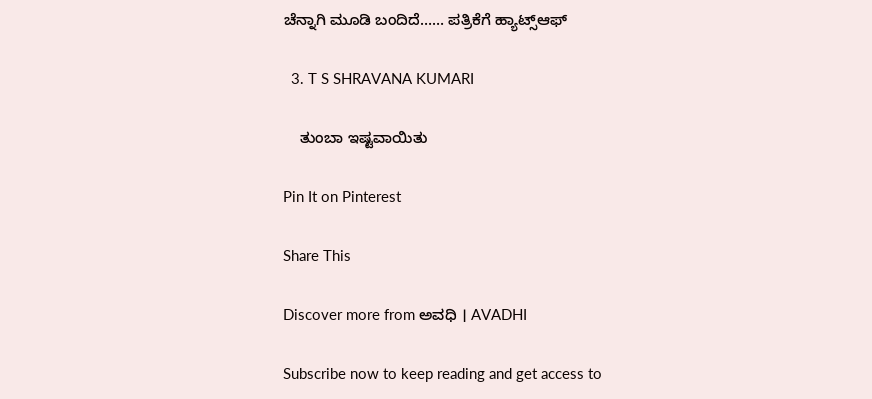ಚೆನ್ನಾಗಿ ಮೂಡಿ ಬಂದಿದೆ…… ಪತ್ರಿಕೆಗೆ ಹ್ಯಾಟ್ಸ್ಆಫ್

  3. T S SHRAVANA KUMARI

    ತುಂಬಾ ಇಷ್ಟವಾಯಿತು

Pin It on Pinterest

Share This

Discover more from ಅವಧಿ । AVADHI

Subscribe now to keep reading and get access to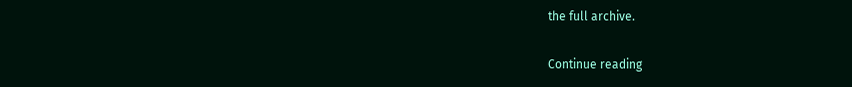the full archive.

Continue reading